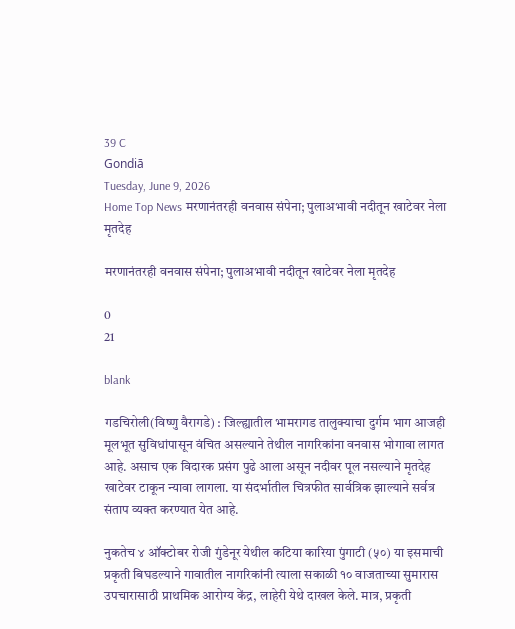39 C
Gondiā
Tuesday, June 9, 2026
Home Top News मरणानंतरही वनवास संपेना; पुलाअभावी नदीतून खाटेवर नेला मृतदेह

मरणानंतरही वनवास संपेना; पुलाअभावी नदीतून खाटेवर नेला मृतदेह

0
21

blank

गडचिरोली(विष्णु वैरागडे) : जिल्ह्यातील भामरागड तालुक्याचा दुर्गम भाग आजही मूलभूत सुविधांपासून वंचित असल्याने तेथील नागरिकांना वनवास भोगावा लागत आहे. असाच एक विदारक प्रसंग पुढे आला असून नदीवर पूल नसल्याने मृतदेह खाटेवर टाकून न्यावा लागला. या संदर्भातील चित्रफीत सार्वत्रिक झाल्याने सर्वत्र संताप व्यक्त करण्यात येत आहे.

नुकतेच ४ ऑक्टोबर रोजी गुंडेनूर येथील कटिया कारिया पुंगाटी (५०) या इसमाची प्रकृती बिघडल्याने गावातील नागरिकांनी त्याला सकाळी १० वाजताच्या सुमारास उपचारासाठी प्राथमिक आरोग्य केंद्र, लाहेरी येथे दाखल केले. मात्र, प्रकृती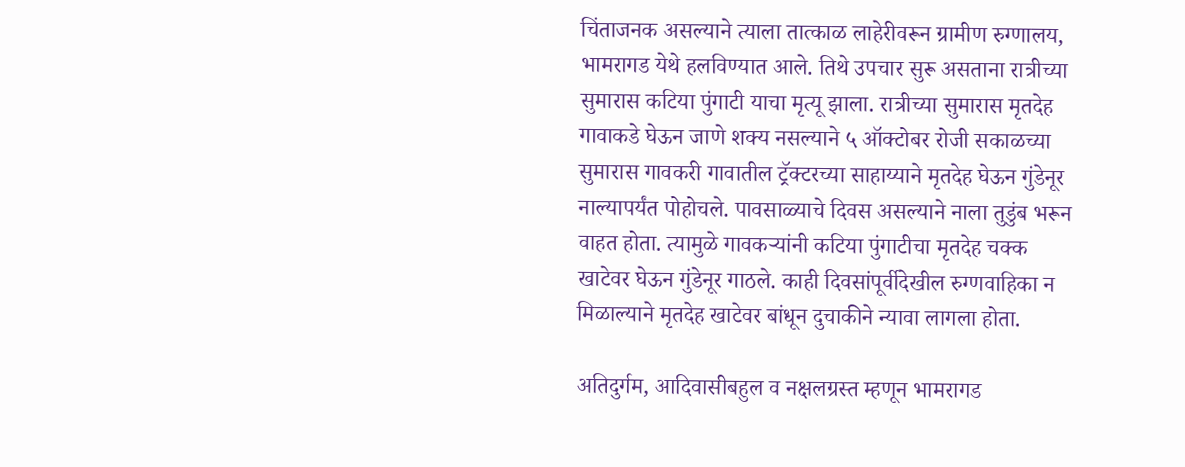चिंताजनक असल्याने त्याला तात्काळ लाहेरीवरून ग्रामीण रुग्णालय, भामरागड येथे हलविण्यात आले. तिथे उपचार सुरू असताना रात्रीच्या सुमारास कटिया पुंगाटी याचा मृत्यू झाला. रात्रीच्या सुमारास मृतदेह गावाकडे घेऊन जाणे शक्य नसल्याने ५ ऑक्टोबर रोजी सकाळच्या सुमारास गावकरी गावातील ट्रॅक्टरच्या साहाय्याने मृतदेह घेऊन गुंडेनूर नाल्यापर्यंत पोहोचले. पावसाळ्याचे दिवस असल्याने नाला तुडुंब भरून वाहत होता. त्यामुळे गावकऱ्यांनी कटिया पुंगाटीचा मृतदेह चक्क खाटेवर घेऊन गुंडेनूर गाठले. काही दिवसांपूर्वीदेखील रुग्णवाहिका न मिळाल्याने मृतदेह खाटेवर बांधून दुचाकीने न्यावा लागला होता.

अतिदुर्गम, आदिवासीबहुल व नक्षलग्रस्त म्हणून भामरागड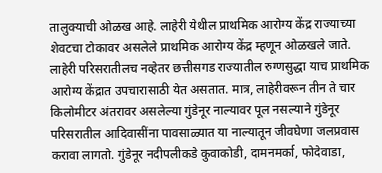तालुक्याची ओळख आहे. लाहेरी येथील प्राथमिक आरोग्य केंद्र राज्याच्या शेवटचा टोकावर असलेले प्राथमिक आरोग्य केंद्र म्हणून ओळखले जाते. लाहेरी परिसरातीलच नव्हेतर छत्तीसगड राज्यातील रुग्णसुद्धा याच प्राथमिक आरोग्य केंद्रात उपचारासाठी येत असतात. मात्र, लाहेरीवरून तीन ते चार किलोमीटर अंतरावर असलेल्या गुंडेनूर नाल्यावर पूल नसल्याने गुंडेनूर परिसरातील आदिवासींना पावसाळ्यात या नाल्यातून जीवघेणा जलप्रवास करावा लागतो. गुंडेनूर नदीपलीकडे कुवाकोडी, दामनमर्का, फोदेवाडा,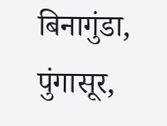बिनागुंडा, पुंगासूर,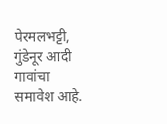पेरमलभट्टी, गुंडेनूर आदी गावांचा समावेश आहे.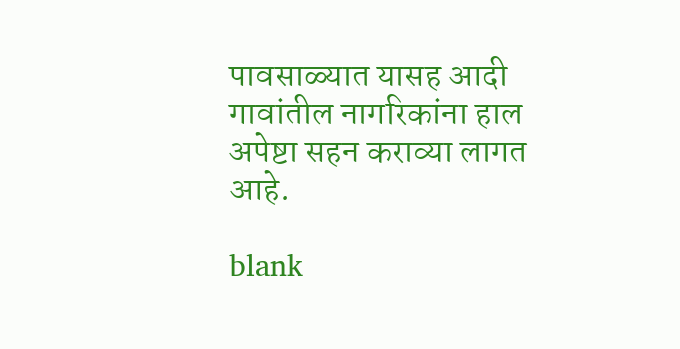पावसाळ्यात यासह आदी गावांतील नागरिकांना हाल अपेष्टा सहन कराव्या लागत आहे.

blank